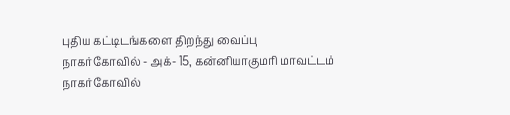புதிய கட்டிடங்களை திறந்து வைப்பு
நாகர்கோவில் - அக்- 15, கன்னியாகுமரி மாவட்டம் நாகர்கோவில்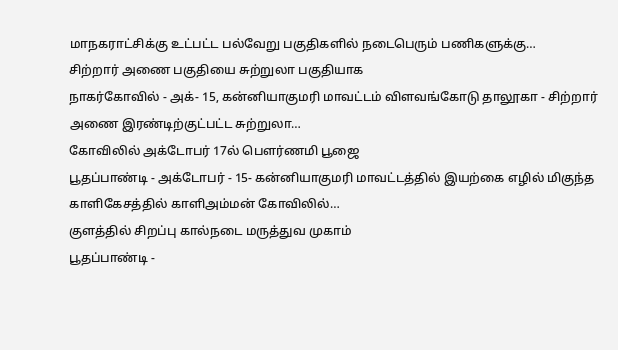மாநகராட்சிக்கு உட்பட்ட பல்வேறு பகுதிகளில் நடைபெரும் பணிகளுக்கு…
சிற்றார் அணை பகுதியை சுற்றுலா பகுதியாக
நாகர்கோவில் - அக்- 15, கன்னியாகுமரி மாவட்டம் விளவங்கோடு தாலூகா - சிற்றார் அணை இரண்டிற்குட்பட்ட சுற்றுலா…
கோவிலில் அக்டோபர் 17ல் பௌர்ணமி பூஜை
பூதப்பாண்டி - அக்டோபர் - 15- கன்னியாகுமரி மாவட்டத்தில் இயற்கை எழில் மிகுந்த காளிகேசத்தில் காளிஅம்மன் கோவிலில்…
குளத்தில் சிறப்பு கால்நடை மருத்துவ முகாம்
பூதப்பாண்டி -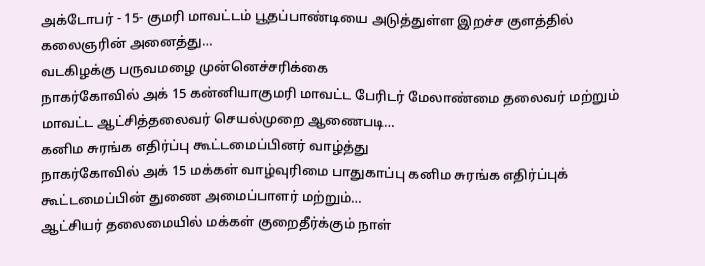அக்டோபர் - 15- குமரி மாவட்டம் பூதப்பாண்டியை அடுத்துள்ள இறச்ச குளத்தில் கலைஞரின் அனைத்து…
வடகிழக்கு பருவமழை முன்னெச்சரிக்கை
நாகர்கோவில் அக் 15 கன்னியாகுமரி மாவட்ட பேரிடர் மேலாண்மை தலைவர் மற்றும் மாவட்ட ஆட்சித்தலைவர் செயல்முறை ஆணைபடி…
கனிம சுரங்க எதிர்ப்பு கூட்டமைப்பினர் வாழ்த்து
நாகர்கோவில் அக் 15 மக்கள் வாழ்வுரிமை பாதுகாப்பு கனிம சுரங்க எதிர்ப்புக் கூட்டமைப்பின் துணை அமைப்பாளர் மற்றும்…
ஆட்சியர் தலைமையில் மக்கள் குறைதீர்க்கும் நாள்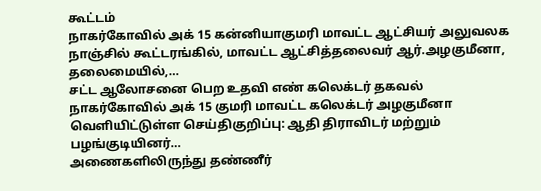கூட்டம்
நாகர்கோவில் அக் 15 கன்னியாகுமரி மாவட்ட ஆட்சியர் அலுவலக நாஞ்சில் கூட்டரங்கில், மாவட்ட ஆட்சித்தலைவர் ஆர்.அழகுமீனா, தலைமையில்,…
சட்ட ஆலோசனை பெற உதவி எண் கலெக்டர் தகவல்
நாகர்கோவில் அக் 15 குமரி மாவட்ட கலெக்டர் அழகுமீனா வெளியிட்டுள்ள செய்திகுறிப்பு: ஆதி திராவிடர் மற்றும் பழங்குடியினர்…
அணைகளிலிருந்து தண்ணீர்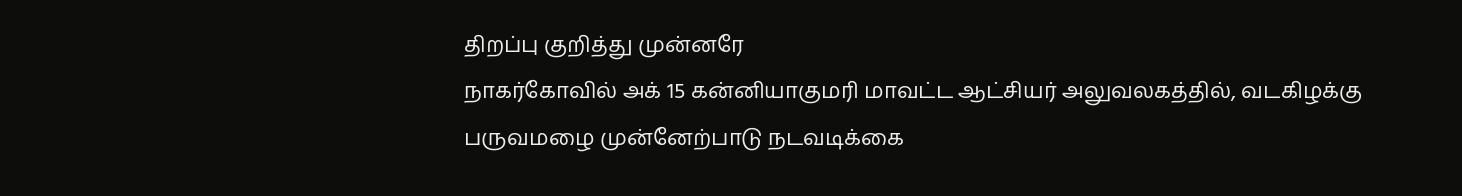திறப்பு குறித்து முன்னரே
நாகர்கோவில் அக் 15 கன்னியாகுமரி மாவட்ட ஆட்சியர் அலுவலகத்தில், வடகிழக்கு பருவமழை முன்னேற்பாடு நடவடிக்கை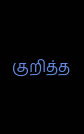குறித்த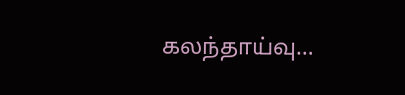கலந்தாய்வு…